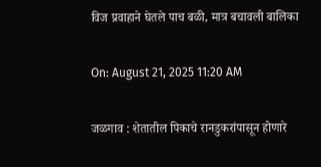विज प्रवाहाने घेतले पाच बळी, मात्र बचावली बालिका

On: August 21, 2025 11:20 AM

जळगाव : शेतातील पिकाचे रानडुकरांपासून होणारे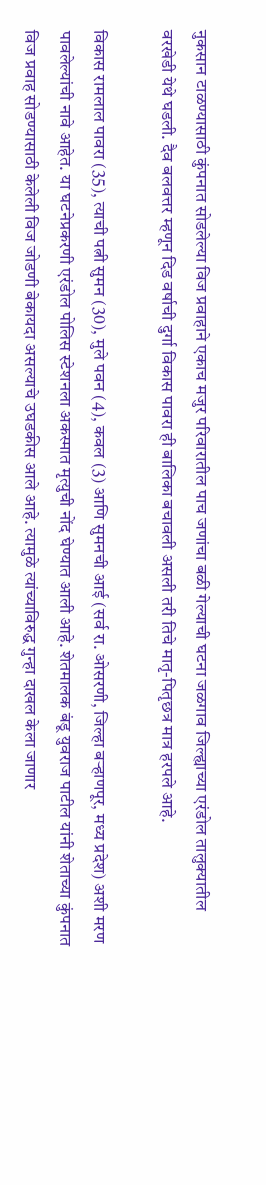नुकसान टाळण्यासाठी कुंपनात सोडलेल्या विज प्रवाहाने एकाच मजुर परिवारातील पाच जणांचा बळी गेल्याची घटना जळगाव जिल्ह्याच्या एरंडोल तालुक्यातील वरखेडी येथे घडली. दैव बलवत्तर म्हणून दिड वर्षाची दुर्गा विकास पावरा ही बालिका बचावली असली तरी तिचे मातृ-पितृछत्र मात्र हरपले आहे.

विकास रामलाल पावरा (35), त्याची पत्नी सुमन (30), मुले पवन (4), कवल (3) आणि सुमनची आई (सर्व रा. ओसरणी, जिल्हा बऱ्हाणपूर, मध्य प्रदेश) अशी मरण पावलेल्यांची नावे आहेत. या घटनेप्रकरणी एरंडोल पोलिस स्टेशनला अकस्मात मृत्युची नोंद घेण्यात आली आहे. शेतमालक बंडू युवराज पाटील यांनी शेताच्या कुंपनात विज प्रवाह सोडण्यासाठी केलेली विज जोडणी बेकायदा असल्याचे उघडकीस आले आहे. त्यामुळे त्यांच्याविरुद्ध गुन्हा दाखल केला जाणार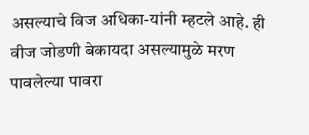असल्याचे विज अधिका-यांनी म्हटले आहे. ही वीज जोडणी बेकायदा असल्यामुळे मरण पावलेल्या पावरा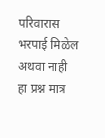परिवारास भरपाई मिळेल अथवा नाही हा प्रश्न मात्र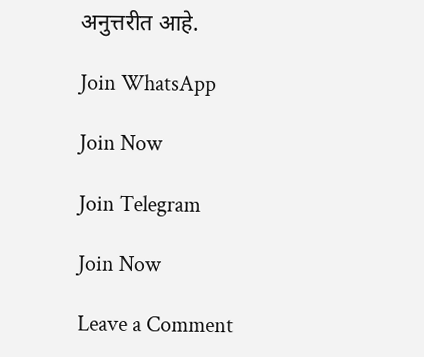अनुत्तरीत आहे.

Join WhatsApp

Join Now

Join Telegram

Join Now

Leave a Comment